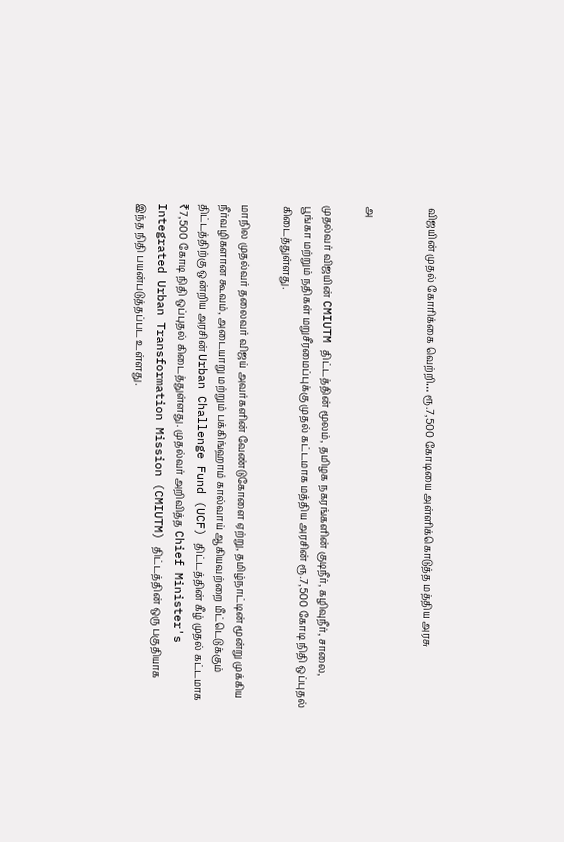விஜயின் முதல் கோரிக்கை வெற்றி… ரூ.7,500 கோடியை அள்ளிக்கொடுத்த மத்திய அரசு


அ

முதல்வர் விஜயின் CMIUTM திட்டத்தின் மூலம், தமிழக நகரங்களின் குடிநீர், கழிவுநீர், சாலை, பூங்கா மற்றும் நதிகள் மறுசீரமைப்புக்கு முதல் கட்டமாக மத்திய அரசின் ரூ.7,500 கோடி நிதி ஒப்புதல் கிடைத்துள்ளது.

மாநில முதல்வர் தலைவர் விஜய் அவர்களின் வேண்டுகோளை ஏற்று, தமிழ்நாட்டின் மூன்று முக்கிய நீர்வழிகளான கூவம், அடையாறு மற்றும் பக்கிங்ஹாம் கால்வாய் ஆகியவற்றை மீட்டெடுக்கும் திட்டத்திற்கு ஒன்றிய அரசின் Urban Challenge Fund (UCF) திட்டத்தின் கீழ் முதல் கட்டமாக ₹7,500 கோடி நிதி ஒப்புதல் கிடைத்துள்ளது. முதல்வர் அறிவித்த Chief Minister's Integrated Urban Transformation Mission (CMIUTM) திட்டத்தின் ஒரு பகுதியாக இந்த நிதி பயன்படுத்தப்பட உள்ளது.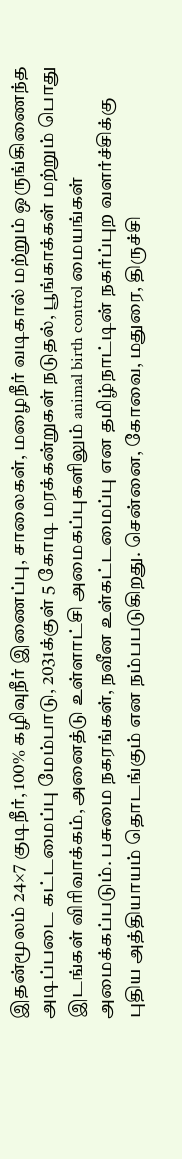இதன்மூலம் 24×7 குடிநீர், 100% கழிவுநீர் இணைப்பு, சாலைகள், மழைநீர் வடிகால் மற்றும் ஒருங்கிணைந்த அடிப்படை கட்டமைப்பு மேம்பாடு, 2031க்குள் 5 கோடி மரக்கன்றுகள் நடுதல், பூங்காக்கள் மற்றும் பொது இடங்கள் விரிவாக்கம், அனைத்டு உள்ளாட்சி அமைகப்புகளிலும் animal birth control மையங்கள் அமைக்கப்படும். பசுமை நகரங்கள், நவீன உள்கட்டமைப்பு என தமிழ்நாட்டின் நகர்ப்புற வளர்ச்சிக்கு புதிய அத்தியாயம் தொடங்கும் என நம்பபடுகிறது. சென்னை, கோவை, மதுரை, திருச்சி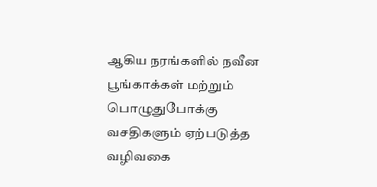ஆகிய நரங்களில் நவீன பூங்காக்கள் மற்றும் பொழுதுபோக்கு வசதிகளும் ஏற்படுத்த வழிவகை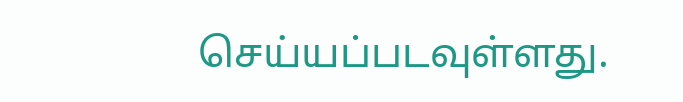செய்யப்படவுள்ளது.